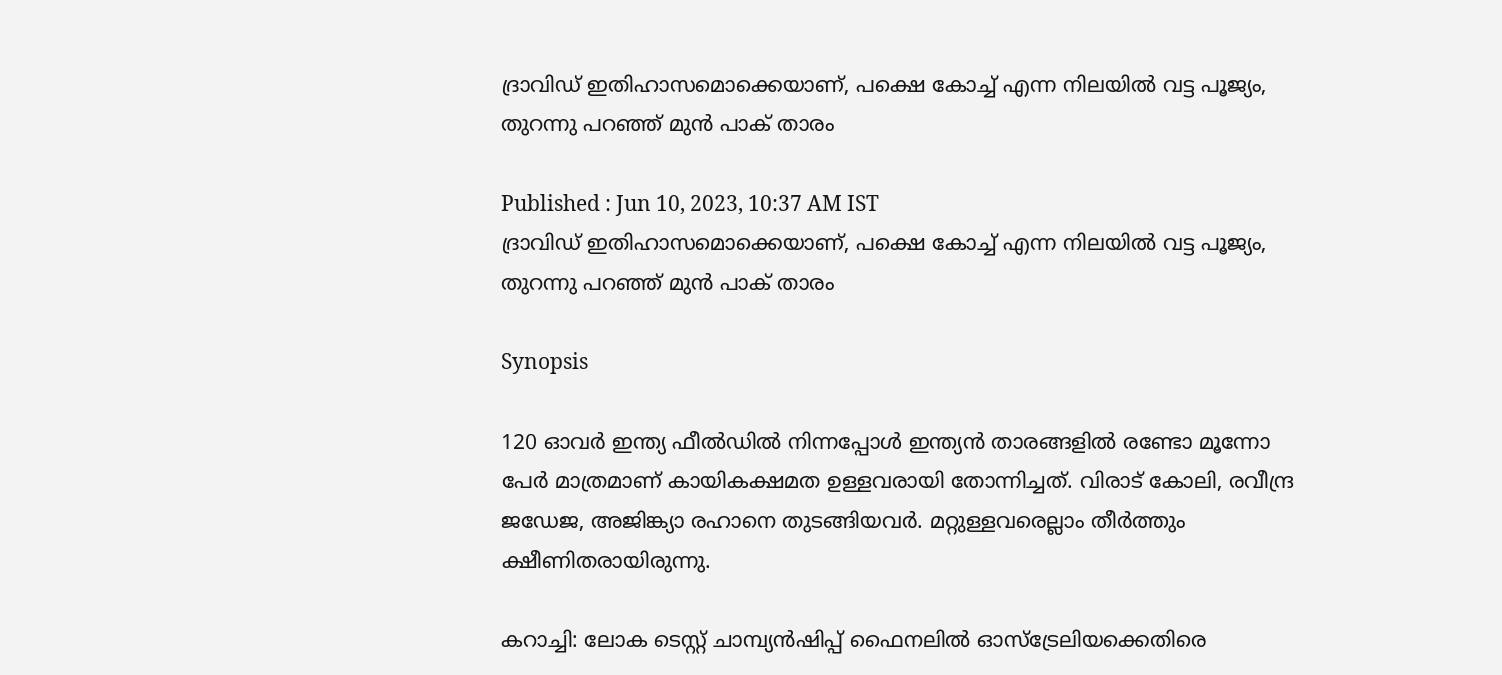ദ്രാവിഡ് ഇതിഹാസമൊക്കെയാണ്, പക്ഷെ കോച്ച് എന്ന നിലയില്‍ വട്ട പൂജ്യം, തുറന്നു പറഞ്ഞ് മുന്‍ പാക് താരം

Published : Jun 10, 2023, 10:37 AM IST
ദ്രാവിഡ് ഇതിഹാസമൊക്കെയാണ്, പക്ഷെ കോച്ച് എന്ന നിലയില്‍ വട്ട പൂജ്യം, തുറന്നു പറഞ്ഞ് മുന്‍ പാക് താരം

Synopsis

120 ഓവര്‍ ഇന്ത്യ ഫീല്‍ഡില്‍ നിന്നപ്പോള്‍ ഇന്ത്യന്‍ താരങ്ങളില്‍ രണ്ടോ മൂന്നോ പേര്‍ മാത്രമാണ് കായികക്ഷമത ഉള്ളവരായി തോന്നിച്ചത്. വിരാട് കോലി, രവീന്ദ്ര ജഡേജ, അജിങ്ക്യാ രഹാനെ തുടങ്ങിയവര്‍. മറ്റുള്ളവരെല്ലാം തീര്‍ത്തും ക്ഷീണിതരായിരുന്നു.

കറാച്ചി: ലോക ടെസ്റ്റ് ചാമ്പ്യന്‍ഷിപ്പ് ഫൈനലില്‍ ഓസ്ട്രേലിയക്കെതിരെ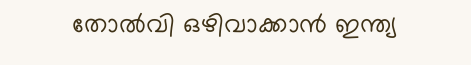തോല്‍വി ഒഴിവാക്കാന്‍ ഇന്ത്യ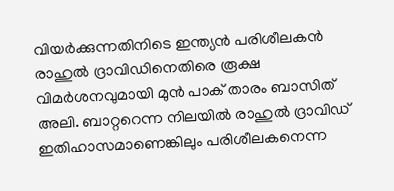വിയര്‍ക്കുന്നതിനിടെ ഇന്ത്യന്‍ പരിശീലകന്‍ രാഹുല്‍ ദ്രാവിഡിനെതിരെ രൂക്ഷ വിമര്‍ശനവുമായി മുന്‍ പാക് താരം ബാസിത് അലി. ബാറ്ററെന്ന നിലയില്‍ രാഹുല്‍ ദ്രാവിഡ് ഇതിഹാസമാണെങ്കിലും പരിശീലകനെന്ന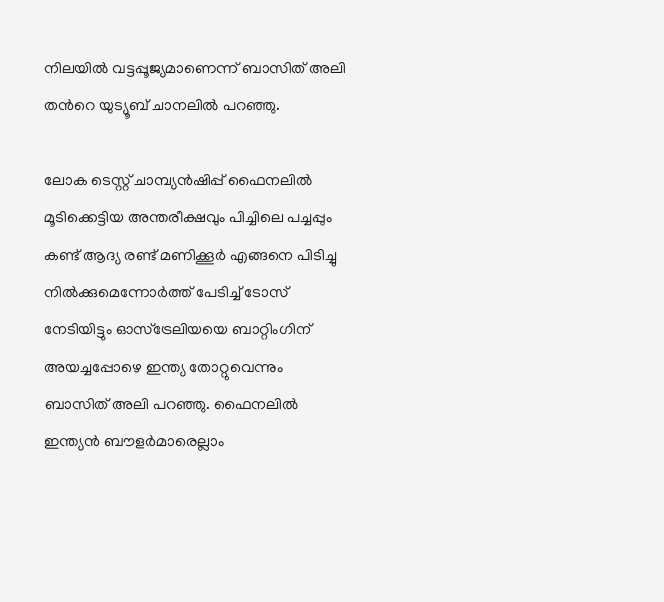നിലയില്‍ വട്ടപ്പൂജ്യമാണെന്ന് ബാസിത് അലി തന്‍റെ യുട്യൂബ് ചാനലില്‍ പറഞ്ഞു.

ലോക ടെസ്റ്റ് ചാമ്പ്യന്‍ഷിപ്പ് ഫൈനലില്‍ മൂടിക്കെട്ടിയ അന്തരീക്ഷവും പിച്ചിലെ പച്ചപ്പും കണ്ട് ആദ്യ രണ്ട് മണിക്കൂര്‍ എങ്ങനെ പിടിച്ചു നില്‍ക്കുമെന്നോര്‍ത്ത് പേടിച്ച് ടോസ് നേടിയിട്ടും ഓസ്ട്രേലിയയെ ബാറ്റിംഗിന് അയച്ചപ്പോഴെ ഇന്ത്യ തോറ്റുവെന്നും ബാസിത് അലി പറഞ്ഞു. ഫൈനലില്‍ ഇന്ത്യന്‍ ബൗളര്‍മാരെല്ലാം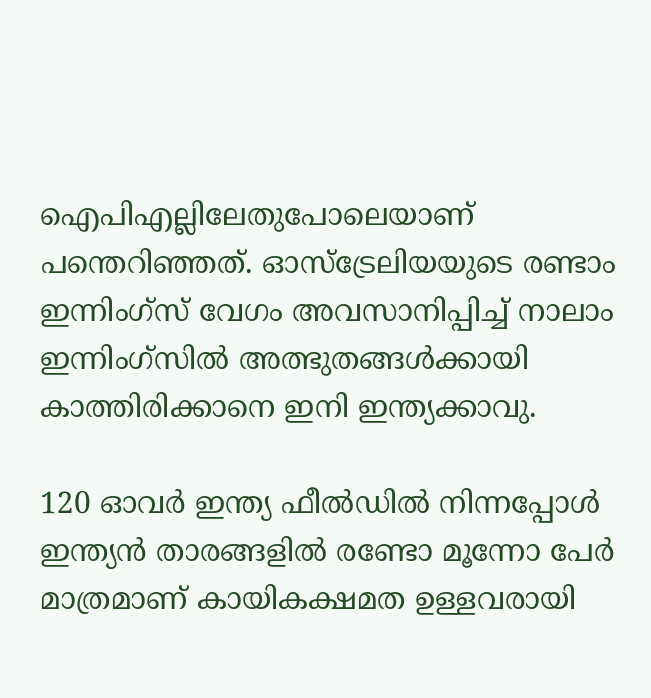ഐപിഎല്ലിലേതുപോലെയാണ് പന്തെറിഞ്ഞത്. ഓസ്ട്രേലിയയുടെ രണ്ടാം ഇന്നിംഗ്സ് വേഗം അവസാനിപ്പിച്ച് നാലാം ഇന്നിംഗ്സില്‍ അത്ഭുതങ്ങള്‍ക്കായി കാത്തിരിക്കാനെ ഇനി ഇന്ത്യക്കാവു.

120 ഓവര്‍ ഇന്ത്യ ഫീല്‍ഡില്‍ നിന്നപ്പോള്‍ ഇന്ത്യന്‍ താരങ്ങളില്‍ രണ്ടോ മൂന്നോ പേര്‍ മാത്രമാണ് കായികക്ഷമത ഉള്ളവരായി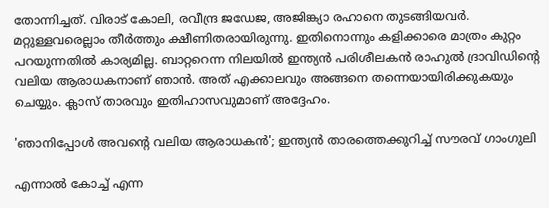തോന്നിച്ചത്. വിരാട് കോലി, രവീന്ദ്ര ജഡേജ, അജിങ്ക്യാ രഹാനെ തുടങ്ങിയവര്‍. മറ്റുള്ളവരെല്ലാം തീര്‍ത്തും ക്ഷീണിതരായിരുന്നു. ഇതിനൊന്നും കളിക്കാരെ മാത്രം കുറ്റം പറയുന്നതില്‍ കാര്യമില്ല. ബാറ്ററെന്ന നിലയില്‍ ഇന്ത്യന്‍ പരിശീലകന്‍ രാഹുല്‍ ദ്രാവിഡിന്‍റെ വലിയ ആരാധകനാണ് ഞാന്‍. അത് എക്കാലവും അങ്ങനെ തന്നെയായിരിക്കുകയും ചെയ്യും. ക്ലാസ് താരവും ഇതിഹാസവുമാണ് അദ്ദേഹം.

'ഞാനിപ്പോള്‍ അവന്‍റെ വലിയ ആരാധകന്‍'; ഇന്ത്യന്‍ താരത്തെക്കുറിച്ച് സൗരവ് ഗാംഗുലി

എന്നാല്‍ കോച്ച് എന്ന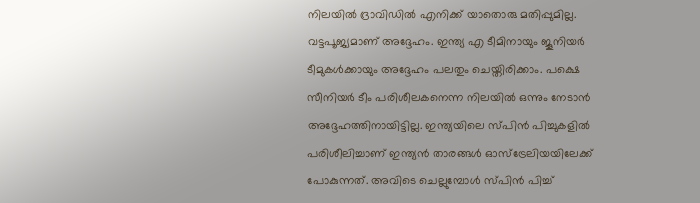നിലയില്‍ ദ്രാവിഡില്‍ എനിക്ക് യാതൊരു മതിപ്പുമില്ല. വട്ടപൂജ്യമാണ് അദ്ദേഹം. ഇന്ത്യ എ ടീമിനായും ജൂനിയര്‍ ടീമുകള്‍ക്കായും അദ്ദേഹം പലതും ചെയ്തിരിക്കാം. പക്ഷെ സീനിയര്‍ ടീം പരിശീലകനെന്ന നിലയില്‍ ഒന്നും നേടാന്‍ അദ്ദേഹത്തിനായിട്ടില്ല. ഇന്ത്യയിലെ സ്പിന്‍ പിച്ചുകളില്‍ പരിശീലിച്ചാണ് ഇന്ത്യന്‍ താരങ്ങള്‍ ഓസ്ട്രേലിയയിലേക്ക് പോകുന്നത്. അവിടെ ചെല്ലുമ്പോള്‍ സ്പിന്‍ പിച്ച്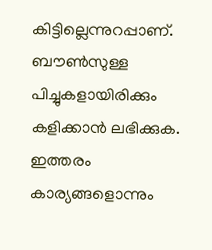കിട്ടില്ലെന്നുറപ്പാണ്. ബൗണ്‍സുള്ള പിച്ചുകളായിരിക്കും കളിക്കാന്‍ ലഭിക്കുക. ഇത്തരം കാര്യങ്ങളൊന്നും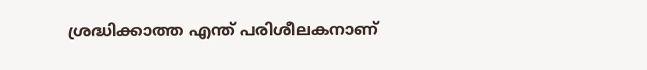ശ്രദ്ധിക്കാത്ത എന്ത് പരിശീലകനാണ്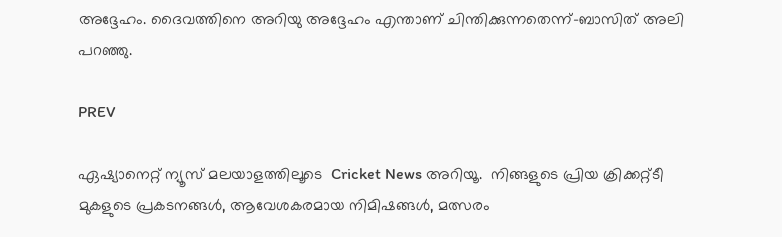അദ്ദേഹം. ദൈവത്തിനെ അറിയു അദ്ദേഹം എന്താണ് ചിന്തിക്കുന്നതെന്ന്-ബാസിത് അലി പറഞ്ഞു.

PREV

ഏഷ്യാനെറ്റ് ന്യൂസ് മലയാളത്തിലൂടെ  Cricket News അറിയൂ.  നിങ്ങളുടെ പ്രിയ ക്രിക്കറ്റ്ടീ മുകളുടെ പ്രകടനങ്ങൾ, ആവേശകരമായ നിമിഷങ്ങൾ, മത്സരം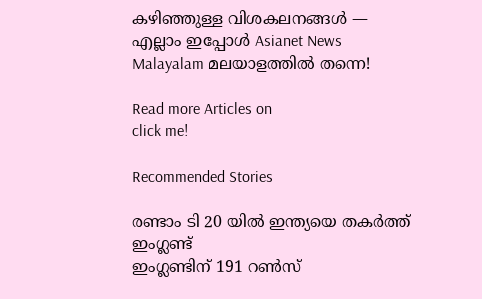കഴിഞ്ഞുള്ള വിശകലനങ്ങൾ — എല്ലാം ഇപ്പോൾ Asianet News Malayalam മലയാളത്തിൽ തന്നെ!

Read more Articles on
click me!

Recommended Stories

രണ്ടാം ടി 20 യിൽ ഇന്ത്യയെ തകർത്ത് ഇംഗ്ലണ്ട്
ഇംഗ്ലണ്ടിന് 191 റൺസ്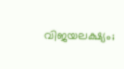വിജയലക്ഷ്യം;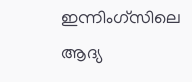ഇന്നിംഗ്‌സിലെ ആദ്യ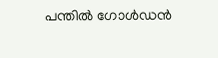പന്തിൽ ഗോൾഡൻ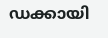ഡക്കായി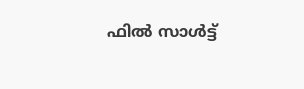ഫിൽ സാൾട്ട്